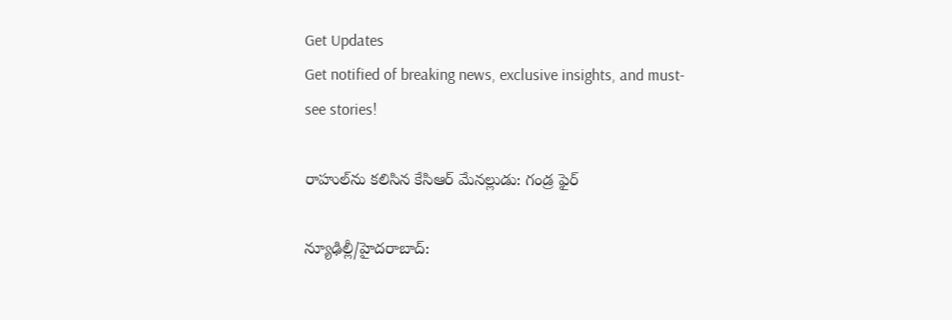Get Updates
Get notified of breaking news, exclusive insights, and must-see stories!

రాహుల్‌ను కలిసిన కేసిఆర్ మేనల్లుడు: గండ్ర ఫైర్

న్యూఢిల్లీ/హైదరాబాద్: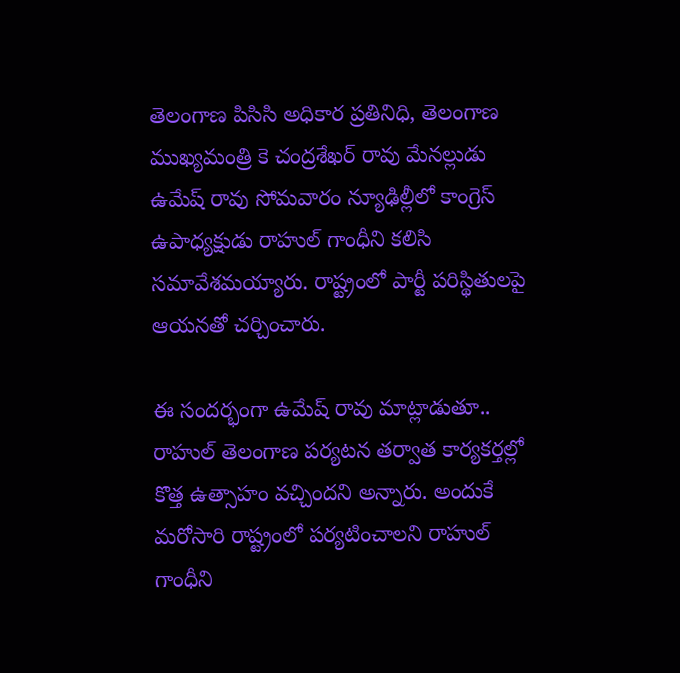తెలంగాణ పిసిసి అధికార ప్రతినిధి, తెలంగాణ ముఖ్యమంత్రి కె చంద్రశేఖర్ రావు మేనల్లుడు ఉమేష్ రావు సోమవారం న్యూఢిల్లీలో కాంగ్రెస్ ఉపాధ్యక్షుడు రాహుల్ గాంధీని కలిసి సమావేశమయ్యారు. రాష్ట్రంలో పార్టీ పరిస్థితులపై ఆయనతో చర్చించారు.

ఈ సందర్భంగా ఉమేష్ రావు మాట్లాడుతూ.. రాహుల్ తెలంగాణ పర్యటన తర్వాత కార్యకర్తల్లో కొత్త ఉత్సాహం వచ్చిందని అన్నారు. అందుకే మరోసారి రాష్ట్రంలో పర్యటించాలని రాహుల్ గాంధీని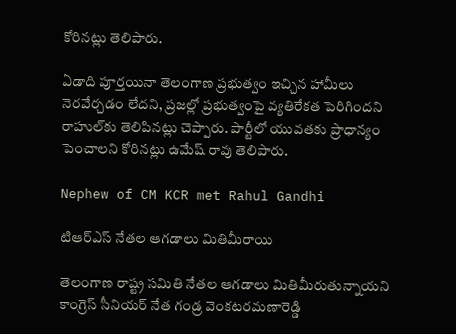కోరినట్లు తెలిపారు.

ఏడాది పూర్తయినా తెలంగాణ ప్రభుత్వం ఇచ్చిన హామీలు నెరవేర్చడం లేదని, ప్రజల్లో ప్రభుత్వంపై వ్యతిరేకత పెరిగిందని రాహుల్‌కు తెలిపినట్లు చెప్పారు. పార్టీలో యువతకు ప్రాధాన్యం పెంచాలని కోరినట్లు ఉమేష్ రావు తెలిపారు.

Nephew of CM KCR met Rahul Gandhi

టిఆర్ఎస్ నేతల ఆగడాలు మితిమీరాయి

తెలంగాణ రాష్ట్ర సమితి నేతల ఆగడాలు మితిమీరుతున్నాయని కాంగ్రెస్ సీనియర్ నేత గండ్ర వెంకటరమణారెడ్డి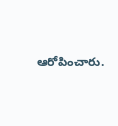ఆరోపించారు.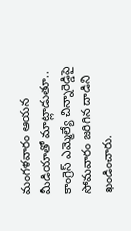మంగళవారం ఆయన మీడియాతో మాట్లాడుతూ.. కాంగ్రెస్ ఎమ్మెల్యే చిన్నారెడ్డిపై సోమవారం జరిగిన దాడిని ఖండించారు.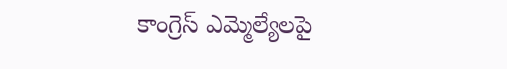కాంగ్రెస్ ఎమ్మెల్యేలపై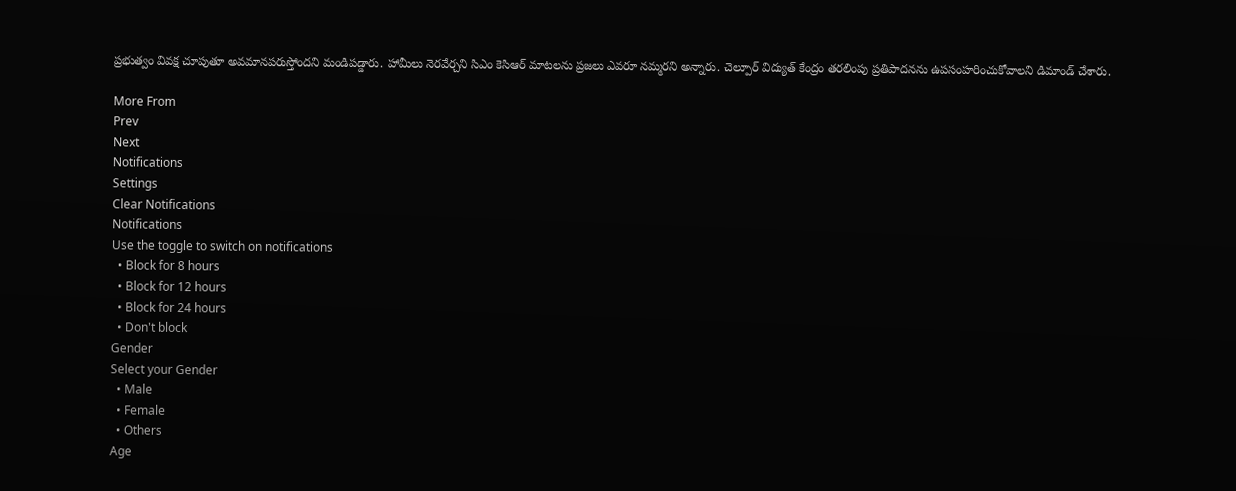ప్రభుత్వం వివక్ష చూపుతూ అవమానపరుస్తోందని మండిపడ్డారు. హామీలు నెరవేర్చని సిఎం కెసిఆర్ మాటలను ప్రజలు ఎవరూ నమ్మరని అన్నారు. చెల్పూర్ విద్యుత్ కేంద్రం తరలింపు ప్రతిపాదనను ఉపసంహరించుకోవాలని డిమాండ్ చేశారు.

More From
Prev
Next
Notifications
Settings
Clear Notifications
Notifications
Use the toggle to switch on notifications
  • Block for 8 hours
  • Block for 12 hours
  • Block for 24 hours
  • Don't block
Gender
Select your Gender
  • Male
  • Female
  • Others
Age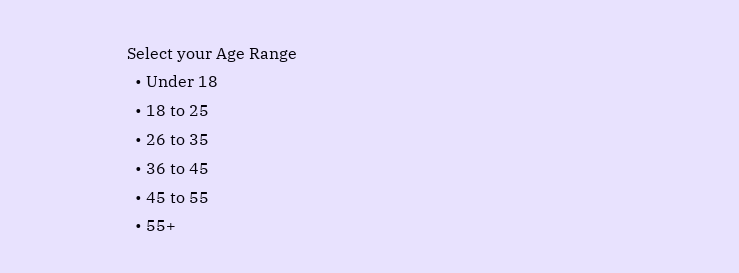Select your Age Range
  • Under 18
  • 18 to 25
  • 26 to 35
  • 36 to 45
  • 45 to 55
  • 55+